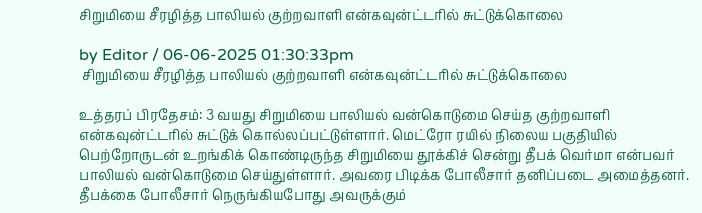சிறுமியை சீரழித்த பாலியல் குற்றவாளி என்கவுன்ட்டரில் சுட்டுக்கொலை

by Editor / 06-06-2025 01:30:33pm
 சிறுமியை சீரழித்த பாலியல் குற்றவாளி என்கவுன்ட்டரில் சுட்டுக்கொலை

உத்தரப் பிரதேசம்: 3 வயது சிறுமியை பாலியல் வன்கொடுமை செய்த குற்றவாளி என்கவுன்ட்டரில் சுட்டுக் கொல்லப்பட்டுள்ளார். மெட்ரோ ரயில் நிலைய பகுதியில் பெற்றோருடன் உறங்கிக் கொண்டிருந்த சிறுமியை தூக்கிச் சென்று தீபக் வெர்மா என்பவர் பாலியல் வன்கொடுமை செய்துள்ளார். அவரை பிடிக்க போலீசார் தனிப்படை அமைத்தனர். தீபக்கை போலீசார் நெருங்கியபோது அவருக்கும்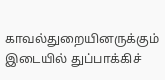காவல்துறையினருக்கும் இடையில் துப்பாக்கிச்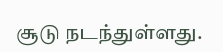சூடு நடந்துள்ளது.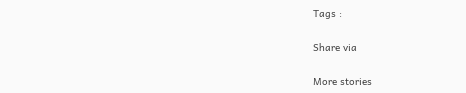Tags :

Share via

More stories